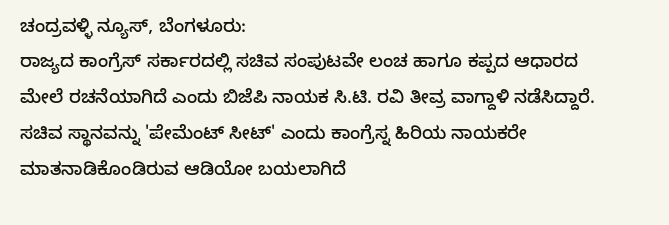ಚಂದ್ರವಳ್ಳಿ ನ್ಯೂಸ್, ಬೆಂಗಳೂರು:
ರಾಜ್ಯದ ಕಾಂಗ್ರೆಸ್ ಸರ್ಕಾರದಲ್ಲಿ ಸಚಿವ ಸಂಪುಟವೇ ಲಂಚ ಹಾಗೂ ಕಪ್ಪದ ಆಧಾರದ ಮೇಲೆ ರಚನೆಯಾಗಿದೆ ಎಂದು ಬಿಜೆಪಿ ನಾಯಕ ಸಿ.ಟಿ. ರವಿ ತೀವ್ರ ವಾಗ್ದಾಳಿ ನಡೆಸಿದ್ದಾರೆ.
ಸಚಿವ ಸ್ಥಾನವನ್ನು 'ಪೇಮೆಂಟ್ ಸೀಟ್' ಎಂದು ಕಾಂಗ್ರೆಸ್ನ ಹಿರಿಯ ನಾಯಕರೇ ಮಾತನಾಡಿಕೊಂಡಿರುವ ಆಡಿಯೋ ಬಯಲಾಗಿದೆ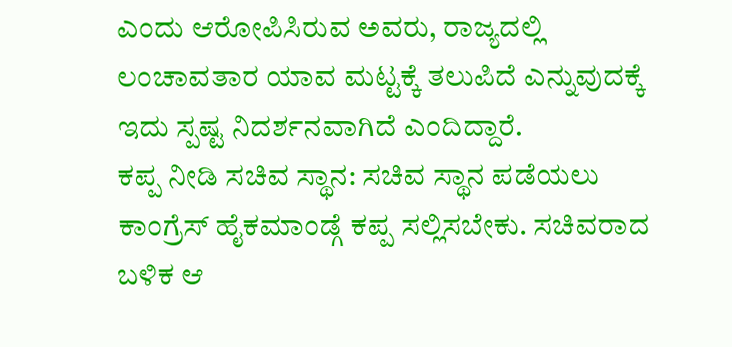ಎಂದು ಆರೋಪಿಸಿರುವ ಅವರು, ರಾಜ್ಯದಲ್ಲಿ ಲಂಚಾವತಾರ ಯಾವ ಮಟ್ಟಕ್ಕೆ ತಲುಪಿದೆ ಎನ್ನುವುದಕ್ಕೆ ಇದು ಸ್ಪಷ್ಟ ನಿದರ್ಶನವಾಗಿದೆ ಎಂದಿದ್ದಾರೆ.
ಕಪ್ಪ ನೀಡಿ ಸಚಿವ ಸ್ಥಾನ: ಸಚಿವ ಸ್ಥಾನ ಪಡೆಯಲು ಕಾಂಗ್ರೆಸ್ ಹೈಕಮಾಂಡ್ಗೆ ಕಪ್ಪ ಸಲ್ಲಿಸಬೇಕು. ಸಚಿವರಾದ ಬಳಿಕ ಆ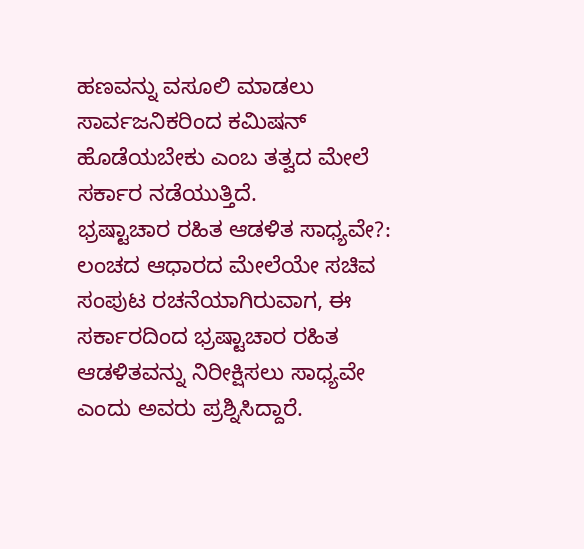ಹಣವನ್ನು ವಸೂಲಿ ಮಾಡಲು ಸಾರ್ವಜನಿಕರಿಂದ ಕಮಿಷನ್ ಹೊಡೆಯಬೇಕು ಎಂಬ ತತ್ವದ ಮೇಲೆ ಸರ್ಕಾರ ನಡೆಯುತ್ತಿದೆ.
ಭ್ರಷ್ಟಾಚಾರ ರಹಿತ ಆಡಳಿತ ಸಾಧ್ಯವೇ?: ಲಂಚದ ಆಧಾರದ ಮೇಲೆಯೇ ಸಚಿವ ಸಂಪುಟ ರಚನೆಯಾಗಿರುವಾಗ, ಈ ಸರ್ಕಾರದಿಂದ ಭ್ರಷ್ಟಾಚಾರ ರಹಿತ ಆಡಳಿತವನ್ನು ನಿರೀಕ್ಷಿಸಲು ಸಾಧ್ಯವೇ ಎಂದು ಅವರು ಪ್ರಶ್ನಿಸಿದ್ದಾರೆ.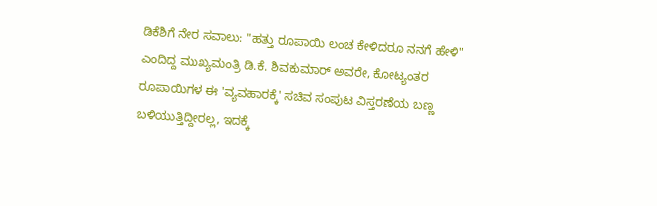ಡಿಕೆಶಿಗೆ ನೇರ ಸವಾಲು: "ಹತ್ತು ರೂಪಾಯಿ ಲಂಚ ಕೇಳಿದರೂ ನನಗೆ ಹೇಳಿ" ಎಂದಿದ್ದ ಮುಖ್ಯಮಂತ್ರಿ ಡಿ.ಕೆ. ಶಿವಕುಮಾರ್ ಅವರೇ, ಕೋಟ್ಯಂತರ ರೂಪಾಯಿಗಳ ಈ 'ವ್ಯವಹಾರಕ್ಕೆ' ಸಚಿವ ಸಂಪುಟ ವಿಸ್ತರಣೆಯ ಬಣ್ಣ ಬಳಿಯುತ್ತಿದ್ದೀರಲ್ಲ, ಇದಕ್ಕೆ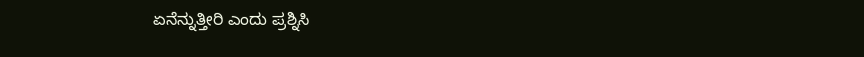ಏನೆನ್ನುತ್ತೀರಿ ಎಂದು ಪ್ರಶ್ನಿಸಿ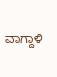ವಾಗ್ದಾಳಿ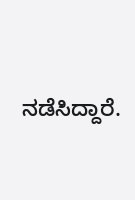ನಡೆಸಿದ್ದಾರೆ.